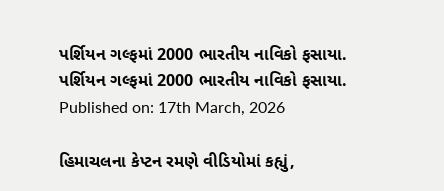પર્શિયન ગલ્ફમાં 2000 ભારતીય નાવિકો ફસાયા.
પર્શિયન ગલ્ફમાં 2000 ભારતીય નાવિકો ફસાયા.
Published on: 17th March, 2026

હિમાચલના કેપ્ટન રમણે વીડિયોમાં કહ્યું,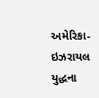અમેરિકા-ઇઝરાયલ યુદ્ધના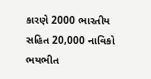કારણે 2000 ભારતીય સહિત 20,000 નાવિકો ભયભીત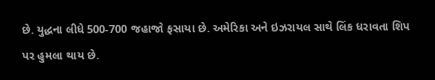છે. યુદ્ધના લીધે 500-700 જહાજો ફસાયા છે. અમેરિકા અને ઇઝરાયલ સાથે લિંક ધરાવતા શિપ પર હુમલા થાય છે.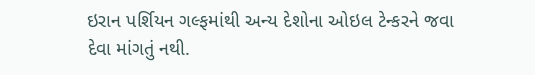ઇરાન પર્શિયન ગલ્ફમાંથી અન્ય દેશોના ઓઇલ ટેન્કરને જવા દેવા માંગતું નથી.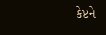કેપ્ટને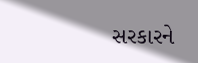સરકારને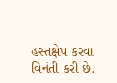હસ્તક્ષેપ કરવા વિનંતી કરી છે.